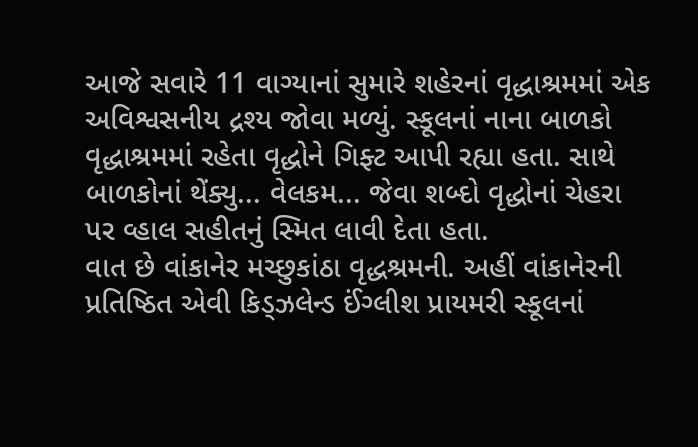આજે સવારે 11 વાગ્યાનાં સુમારે શહેરનાં વૃદ્ધાશ્રમમાં એક અવિશ્વસનીય દ્રશ્ય જોવા મળ્યું. સ્કૂલનાં નાના બાળકો વૃદ્ધાશ્રમમાં રહેતા વૃદ્ધોને ગિફ્ટ આપી રહ્યા હતા. સાથે બાળકોનાં થેંક્યુ... વેલકમ... જેવા શબ્દો વૃદ્ધોનાં ચેહરા પર વ્હાલ સહીતનું સ્મિત લાવી દેતા હતા.
વાત છે વાંકાનેર મચ્છુકાંઠા વૃદ્ધશ્રમની. અહીં વાંકાનેરની પ્રતિષ્ઠિત એવી કિડ્ઝલેન્ડ ઈંગ્લીશ પ્રાયમરી સ્કૂલનાં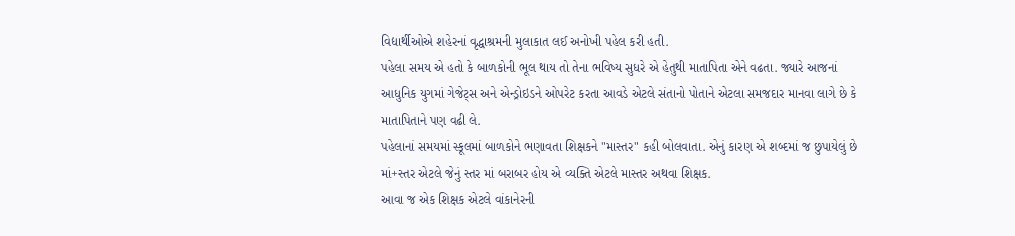વિદ્યાર્થીઓએ શહેરનાં વૃદ્ધાશ્રમની મુલાકાત લઈ અનોખી પહેલ કરી હતી.
પહેલા સમય એ હતો કે બાળકોની ભૂલ થાય તો તેના ભવિષ્ય સુધરે એ હેતુથી માતાપિતા એને વઢતા. જ્યારે આજનાં આધુનિક યુગમાં ગેજેટ્સ અને એન્ડ્રોઇડને ઓપરેટ કરતા આવડે એટલે સંતાનો પોતાને એટલા સમજદાર માનવા લાગે છે કે માતાપિતાને પણ વઢી લે.
પહેલાનાં સમયમાં સ્કૂલમાં બાળકોને ભણાવતા શિક્ષકને "માસ્તર" કહી બોલવાતા. એનું કારણ એ શબ્દમાં જ છુપાયેલું છે માં+સ્તર એટલે જેનું સ્તર માં બરાબર હોય એ વ્યક્તિ એટલે માસ્તર અથવા શિક્ષક.
આવા જ એક શિક્ષક એટલે વાંકાનેરની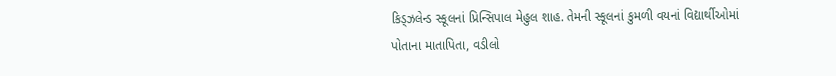કિડ્ઝલેન્ડ સ્કૂલનાં પ્રિન્સિપાલ મેહુલ શાહ. તેમની સ્કૂલનાં કુમળી વયનાં વિદ્યાર્થીઓમાં પોતાના માતાપિતા, વડીલો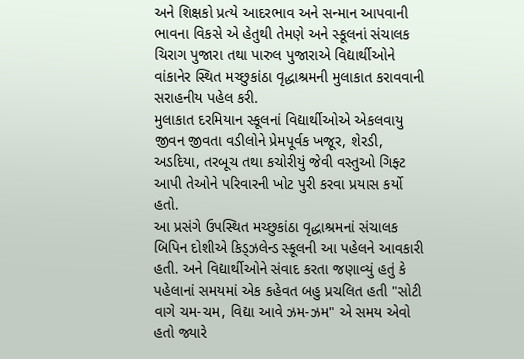અને શિક્ષકો પ્રત્યે આદરભાવ અને સન્માન આપવાની ભાવના વિકસે એ હેતુથી તેમણે અને સ્કૂલનાં સંચાલક ચિરાગ પુજારા તથા પારુલ પુજારાએ વિદ્યાર્થીઓને વાંકાનેર સ્થિત મચ્છુકાંઠા વૃદ્ધાશ્રમની મુલાકાત કરાવવાની સરાહનીય પહેલ કરી.
મુલાકાત દરમિયાન સ્કૂલનાં વિદ્યાર્થીઓએ એકલવાયુ જીવન જીવતા વડીલોને પ્રેમપૂર્વક ખજૂર, શેરડી, અડદિયા, તરબૂચ તથા કચોરીયું જેવી વસ્તુઓ ગિફ્ટ આપી તેઓને પરિવારની ખોટ પુરી કરવા પ્રયાસ કર્યો હતો.
આ પ્રસંગે ઉપસ્થિત મચ્છુકાંઠા વૃદ્ધાશ્રમનાં સંચાલક બિપિન દોશીએ કિડ્ઝલેન્ડ સ્કૂલની આ પહેલને આવકારી હતી. અને વિદ્યાર્થીઓને સંવાદ કરતા જણાવ્યું હતું કે પહેલાનાં સમયમાં એક કહેવત બહુ પ્રચલિત હતી "સોટી વાગે ચમ-ચમ, વિદ્યા આવે ઝમ-ઝમ" એ સમય એવો હતો જ્યારે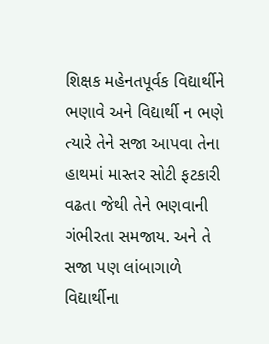શિક્ષક મહેનતપૂર્વક વિદ્યાર્થીને ભણાવે અને વિદ્યાર્થી ન ભણે ત્યારે તેને સજા આપવા તેના હાથમાં માસ્તર સોટી ફટકારી વઢતા જેથી તેને ભણવાની ગંભીરતા સમજાય. અને તે સજા પણ લાંબાગાળે વિદ્યાર્થીના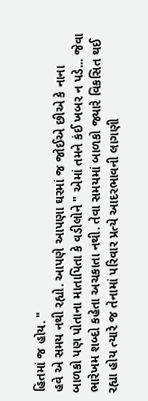હિતમાં જ હોય. "
હવે એ સમય નથી રહ્યો. આપણે આપણા ઘરમાં જ જોઈએ છીએ કે નાના બાળકો પણ પોતાના માતાપિતા કે વડીલોને " એમાં તમને કંઈ ખબર ન પડે... જેવા ભારેખમ શબ્દો કહેતા અચકાતા નથી. તેવા સમયમાં બાળકો જ્યારે વિકસિત થઈ રહ્યા હોય ત્યારે જ તેનામાં પરિવાર પ્રત્યે આદરભાવની લાગણી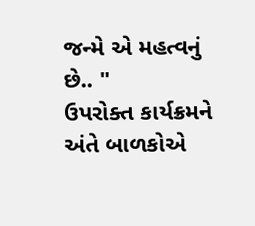જન્મે એ મહત્વનું છે.. "
ઉપરોક્ત કાર્યક્રમને અંતે બાળકોએ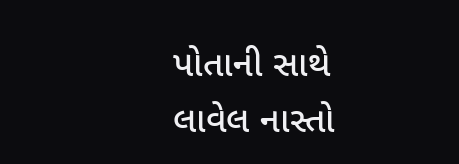પોતાની સાથે લાવેલ નાસ્તો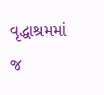વૃદ્ધાશ્રમમાં જ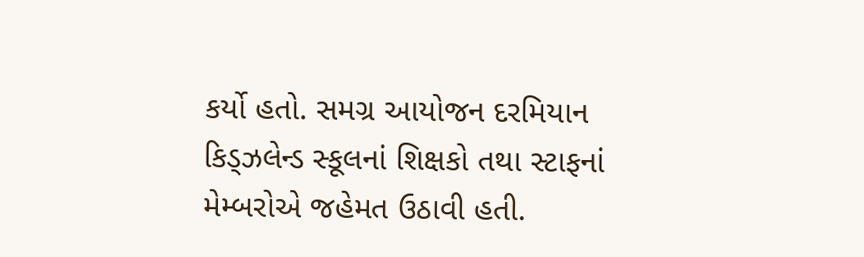કર્યો હતો. સમગ્ર આયોજન દરમિયાન કિડ્ઝલેન્ડ સ્કૂલનાં શિક્ષકો તથા સ્ટાફનાં મેમ્બરોએ જહેમત ઉઠાવી હતી.